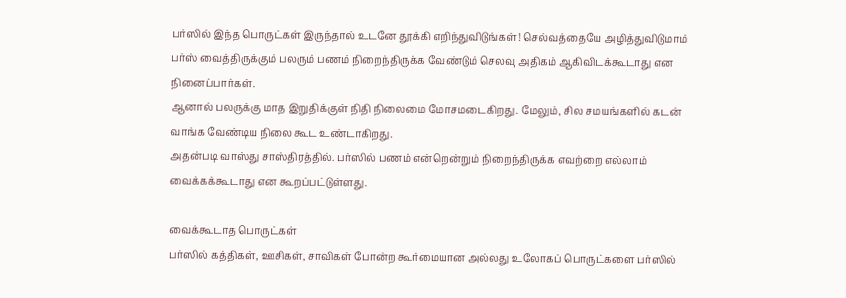பர்ஸில் இந்த பொருட்கள் இருந்தால் உடனே தூக்கி எறிந்துவிடுங்கள்! செல்வத்தையே அழித்துவிடுமாம்
பர்ஸ் வைத்திருக்கும் பலரும் பணம் நிறைந்திருக்க வேண்டும் செலவு அதிகம் ஆகிவிடக்கூடாது என நினைப்பார்கள்.
ஆனால் பலருக்கு மாத இறுதிக்குள் நிதி நிலைமை மோசமடைகிறது. மேலும், சில சமயங்களில் கடன் வாங்க வேண்டிய நிலை கூட உண்டாகிறது.
அதன்படி வாஸ்து சாஸ்திரத்தில். பர்ஸில் பணம் என்றென்றும் நிறைந்திருக்க எவற்றை எல்லாம் வைக்கக்கூடாது என கூறப்பட்டுள்ளது.

வைக்கூடாத பொருட்கள்
பர்ஸில் கத்திகள், ஊசிகள், சாவிகள் போன்ற கூர்மையான அல்லது உலோகப் பொருட்களை பர்ஸில்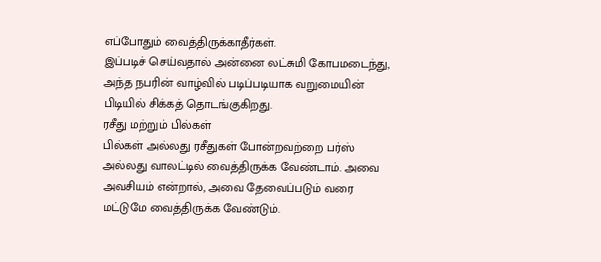எப்போதும் வைத்திருக்காதீர்கள்.
இப்படிச் செய்வதால் அன்னை லட்சுமி கோபமடைந்து, அந்த நபரின் வாழ்வில் படிப்படியாக வறுமையின் பிடியில் சிக்கத் தொடங்குகிறது.
ரசீது மற்றும் பில்கள்
பில்கள் அல்லது ரசீதுகள் போன்றவற்றை பர்ஸ் அல்லது வாலட்டில் வைத்திருக்க வேண்டாம். அவை அவசியம் என்றால், அவை தேவைப்படும் வரை மட்டுமே வைத்திருக்க வேண்டும்.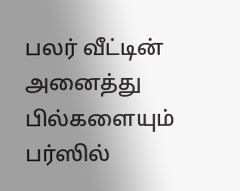பலர் வீட்டின் அனைத்து பில்களையும் பர்ஸில்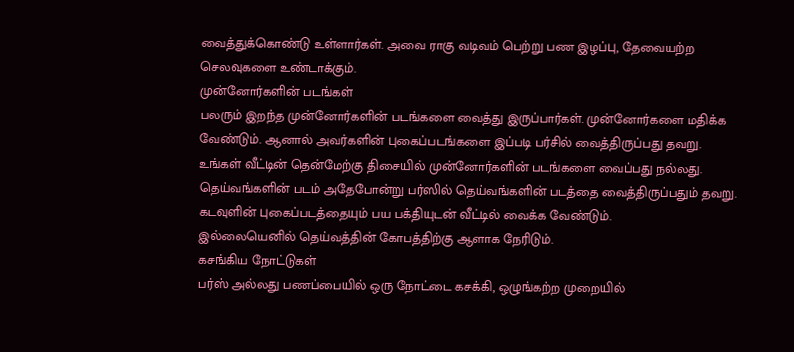வைத்துக்கொண்டு உள்ளார்கள். அவை ராகு வடிவம் பெற்று பண இழப்பு, தேவையற்ற செலவுகளை உண்டாக்கும்.
முன்னோர்களின் படங்கள்
பலரும் இறந்த முன்னோர்களின் படங்களை வைத்து இருப்பார்கள். முன்னோர்களை மதிக்க வேண்டும். ஆனால் அவர்களின் புகைப்படங்களை இப்படி பர்சில் வைத்திருப்பது தவறு.
உங்கள் வீட்டின் தென்மேற்கு திசையில் முன்னோர்களின் படங்களை வைப்பது நல்லது. தெய்வங்களின் படம் அதேபோன்று பர்ஸில் தெய்வங்களின் படத்தை வைத்திருப்பதும் தவறு. கடவுளின் புகைப்படத்தையும் பய பக்தியுடன் வீட்டில் வைக்க வேண்டும்.
இல்லையெனில் தெய்வத்தின் கோபத்திற்கு ஆளாக நேரிடும்.
கசங்கிய நோட்டுகள்
பர்ஸ் அல்லது பணப்பையில் ஒரு நோட்டை கசக்கி, ஒழுங்கற்ற முறையில்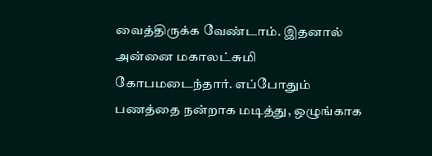வைத்திருக்க வேண்டாம். இதனால் அன்னை மகாலட்சுமி கோபமடைந்தார். எப்போதும் பணத்தை நன்றாக மடித்து, ஒழுங்காக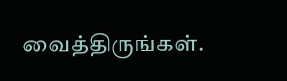வைத்திருங்கள்.